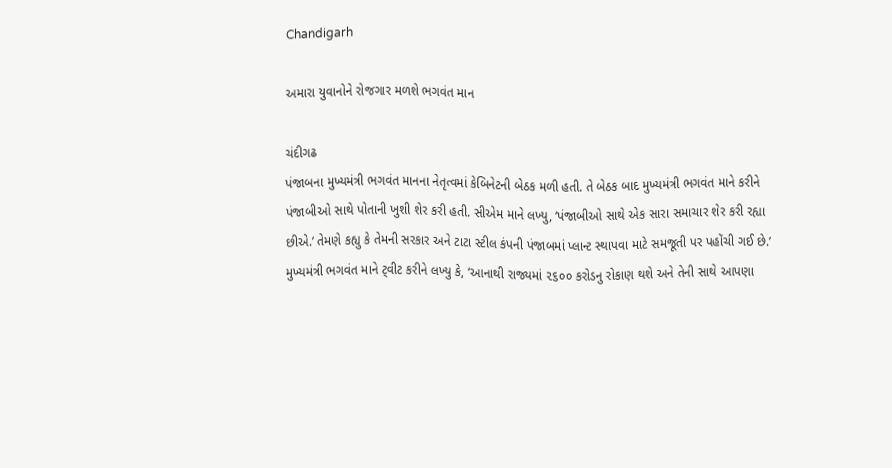Chandigarh

અમારા યુવાનોને રોજગાર મળશે ભગવંત માન

ચંદીગઢ
પંજાબના મુખ્યમંત્રી ભગવંત માનના નેતૃત્વમાં કેબિનેટની બેઠક મળી હતી. તે બેઠક બાદ મુખ્યમંત્રી ભગવંત માને કરીને પંજાબીઓ સાથે પોતાની ખુશી શેર કરી હતી. સીએમ માને લખ્યુ, ‘પંજાબીઓ સાથે એક સારા સમાચાર શેર કરી રહ્યા છીએ.’ તેમણે કહ્યુ કે તેમની સરકાર અને ટાટા સ્ટીલ કંપની પંજાબમાં પ્લાન્ટ સ્થાપવા માટે સમજૂતી પર પહોંચી ગઈ છે.’ મુખ્યમંત્રી ભગવંત માને ટ્‌વીટ કરીને લખ્યુ કે, ‘આનાથી રાજ્યમાં ૨૬૦૦ કરોડનુ રોકાણ થશે અને તેની સાથે આપણા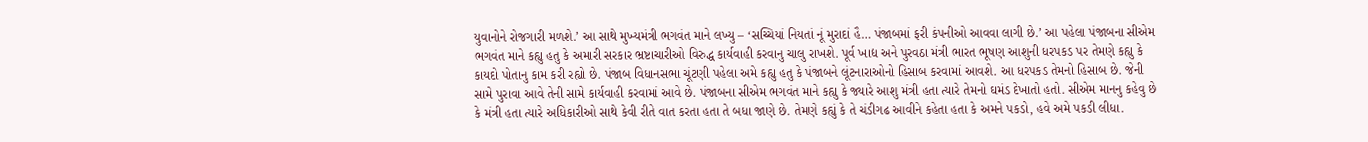યુવાનોને રોજગારી મળશે.’ આ સાથે મુખ્યમંત્રી ભગવંત માને લખ્યુ – ‘સચ્ચિયાં નિયતાં નૂં મુરાદાં હૈ… પંજાબમાં ફરી કંપનીઓ આવવા લાગી છે.’ આ પહેલા પંજાબના સીએમ ભગવંત માને કહ્યુ હતુ કે અમારી સરકાર ભ્રષ્ટાચારીઓ વિરુદ્ધ કાર્યવાહી કરવાનુ ચાલુ રાખશે. પૂર્વ ખાદ્ય અને પુરવઠા મંત્રી ભારત ભૂષણ આશુની ધરપકડ પર તેમણે કહ્યુ કે કાયદો પોતાનુ કામ કરી રહ્યો છે. પંજાબ વિધાનસભા ચૂંટણી પહેલા અમે કહ્યુ હતુ કે પંજાબને લૂંટનારાઓનો હિસાબ કરવામાં આવશે. આ ધરપકડ તેમનો હિસાબ છે. જેની સામે પુરાવા આવે તેની સામે કાર્યવાહી કરવામાં આવે છે. પંજાબના સીએમ ભગવંત માને કહ્યુ કે જ્યારે આશુ મંત્રી હતા ત્યારે તેમનો ઘમંડ દેખાતો હતો. સીએમ માનનુ કહેવુ છે કે મંત્રી હતા ત્યારે અધિકારીઓ સાથે કેવી રીતે વાત કરતા હતા તે બધા જાણે છે. તેમણે કહ્યું કે તે ચંડીગઢ આવીને કહેતા હતા કે અમને પકડો, હવે અમે પકડી લીધા.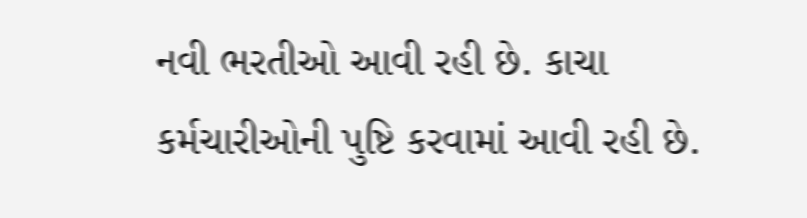નવી ભરતીઓ આવી રહી છે. કાચા કર્મચારીઓની પુષ્ટિ કરવામાં આવી રહી છે.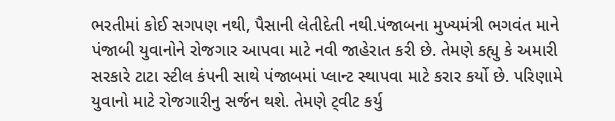ભરતીમાં કોઈ સગપણ નથી, પૈસાની લેતીદેતી નથી.પંજાબના મુખ્યમંત્રી ભગવંત માને પંજાબી યુવાનોને રોજગાર આપવા માટે નવી જાહેરાત કરી છે. તેમણે કહ્યુ કે અમારી સરકારે ટાટા સ્ટીલ કંપની સાથે પંજાબમાં પ્લાન્ટ સ્થાપવા માટે કરાર કર્યો છે. પરિણામે યુવાનો માટે રોજગારીનુ સર્જન થશે. તેમણે ટ્‌વીટ કર્યુ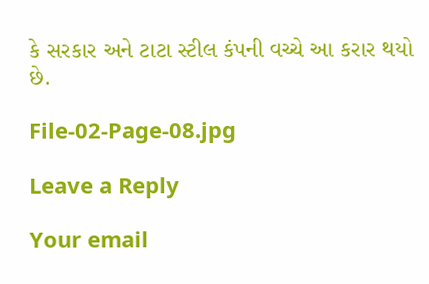કે સરકાર અને ટાટા સ્ટીલ કંપની વચ્ચે આ કરાર થયો છે.

File-02-Page-08.jpg

Leave a Reply

Your email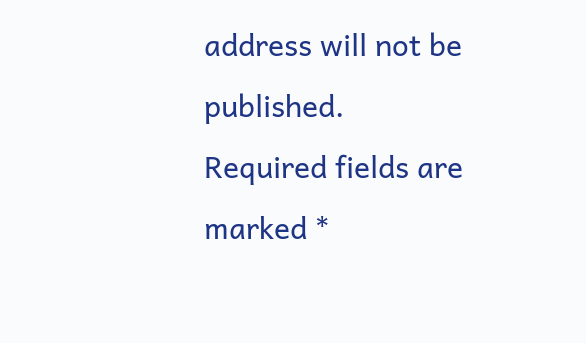address will not be published. Required fields are marked *